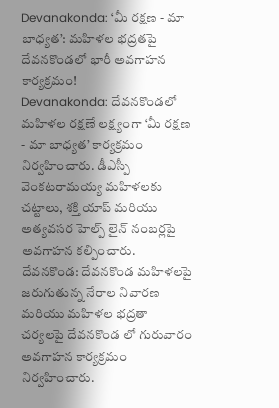Devanakonda: ‘మీ రక్షణ - మా బాధ్యత’: మహిళల భద్రతపై దేవనకొండలో భారీ అవగాహన కార్యక్రమం!
Devanakonda: దేవనకొండలో మహిళల రక్షణే లక్ష్యంగా ‘మీ రక్షణ - మా బాధ్యత’ కార్యక్రమం నిర్వహించారు. డీఎస్పీ వెంకటరామయ్య మహిళలకు చట్టాలు, శక్తి యాప్ మరియు అత్యవసర హెల్ప్ లైన్ నంబర్లపై అవగాహన కల్పించారు.
దేవనకొండ: దేవనకొండ మహిళలపై జరుగుతున్న నేరాల నివారణ మరియు మహిళల భద్రతా చర్యలపై దేవనకొండ లో గురువారం అవగాహన కార్యక్రమం నిర్వహించారు.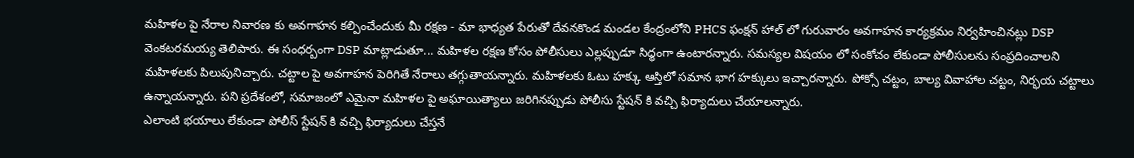మహిళల పై నేరాల నివారణ కు అవగాహన కల్పించేందుకు మీ రక్షణ - మా భాధ్యత పేరుతో దేవనకొండ మండల కేంద్రంలోని PHCS ఫంక్షన్ హాల్ లో గురువారం అవగాహన కార్యక్రమం నిర్వహించినట్లు DSP వెంకటరమయ్య తెలిపారు. ఈ సంధర్బంగా DSP మాట్లాడుతూ... మహిళల రక్షణ కోసం పోలీసులు ఎల్లప్పుడూ సిధ్ధంగా ఉంటారన్నారు. సమస్యల విషయం లో సంకోచం లేకుండా పోలీసులను సంప్రదించాలని మహిళలకు పిలుపునిచ్చారు. చట్టాల పై అవగాహన పెరిగితే నేరాలు తగ్గుతాయన్నారు. మహిళలకు ఓటు హక్కు ఆస్తిలో సమాన భాగ హక్కులు ఇచ్చారన్నారు. పోక్సో చట్టం, బాల్య వివాహాల చట్టం, నిర్భయ చట్టాలు ఉన్నాయన్నారు. పని ప్రదేశంలో, సమాజంలో ఎమైనా మహిళల పై అఘాయిత్యాలు జరిగినప్పుడు పోలీసు స్టేషన్ కి వచ్చి ఫిర్యాదులు చేయాలన్నారు.
ఎలాంటి భయాలు లేకుండా పోలీస్ స్టేషన్ కి వచ్చి ఫిర్యాదులు చేస్తనే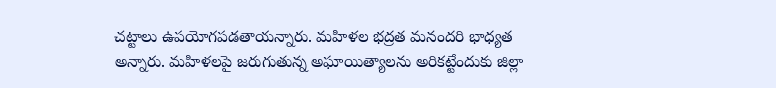చట్టాలు ఉపయోగపడతాయన్నారు. మహిళల భద్రత మనందరి భాధ్యత అన్నారు. మహిళలపై జరుగుతున్న అఘాయిత్యాలను అరికట్టేందుకు జిల్లా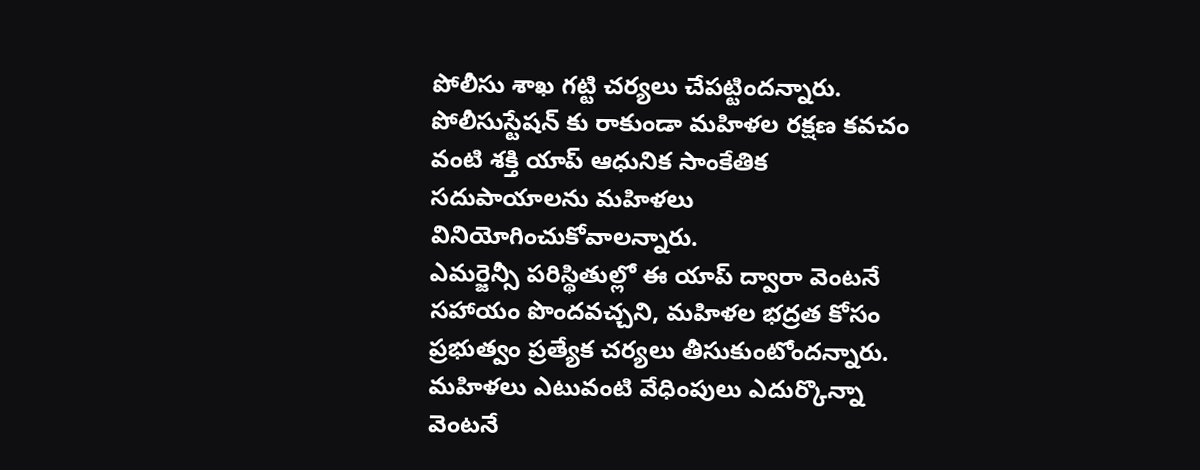పోలీసు శాఖ గట్టి చర్యలు చేపట్టిందన్నారు. పోలీసుస్టేషన్ కు రాకుండా మహిళల రక్షణ కవచం వంటి శక్తి యాప్ ఆధునిక సాంకేతిక సదుపాయాలను మహిళలు వినియోగించుకోవాలన్నారు.
ఎమర్జెన్సీ పరిస్థితుల్లో ఈ యాప్ ద్వారా వెంటనే సహాయం పొందవచ్చని, మహిళల భద్రత కోసం ప్రభుత్వం ప్రత్యేక చర్యలు తీసుకుంటోందన్నారు. మహిళలు ఎటువంటి వేధింపులు ఎదుర్కొన్నా వెంటనే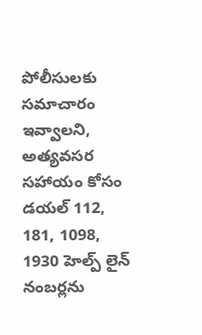పోలీసులకు సమాచారం ఇవ్వాలని, అత్యవసర సహాయం కోసం డయల్ 112, 181, 1098, 1930 హెల్ప్ లైన్ నంబర్లను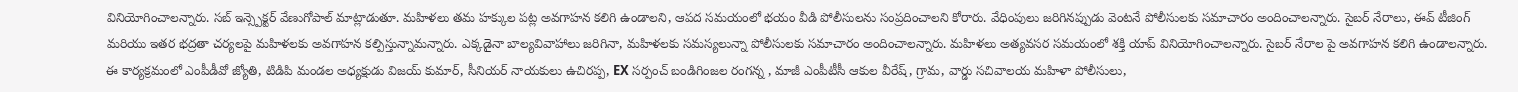వినియోగించాలన్నారు. సబ్ ఇన్స్పెక్టర్ వేణుగోపాల్ మాట్లాడుతూ. మహిళలు తమ హక్కుల పట్ల అవగాహన కలిగి ఉండాలని, ఆపద సమయంలో భయం వీడి పోలీసులను సంప్రదించాలని కోరారు. వేధింపులు జరిగినప్పుడు వెంటనే పోలీసులకు సమాచారం అందించాలన్నారు. సైబర్ నేరాలు, ఈవ్ టీజింగ్ మరియు ఇతర భద్రతా చర్యలపై మహిళలకు అవగాహన కల్పిస్తున్నామన్నారు. ఎక్కడైనా బాల్యవివాహాలు జరిగినా, మహిళలకు సమస్యలున్నా పోలీసులకు సమాచారం అందించాలన్నారు. మహిళలు అత్యవసర సమయంలో శక్తి యాప్ వినియోగించాలన్నారు. సైబర్ నేరాల పై అవగాహన కలిగి ఉండాలన్నారు.
ఈ కార్యక్రమంలో ఎంపీడీవో జ్యోతి, టిడిపి మండల అధ్యక్షుడు విజయ్ కుమార్, సీనియర్ నాయకులు ఉచిరప్ప, EX సర్పంచ్ బండిగింజల రంగన్న , మాజీ ఎంపీటీసీ ఆకుల వీరేష్, గ్రామ, వార్డు సచివాలయ మహిళా పోలీసులు,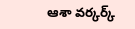ఆశా వర్కర్క్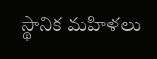స్థానిక మహిళలు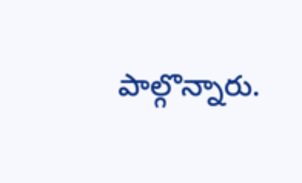పాల్గొన్నారు.